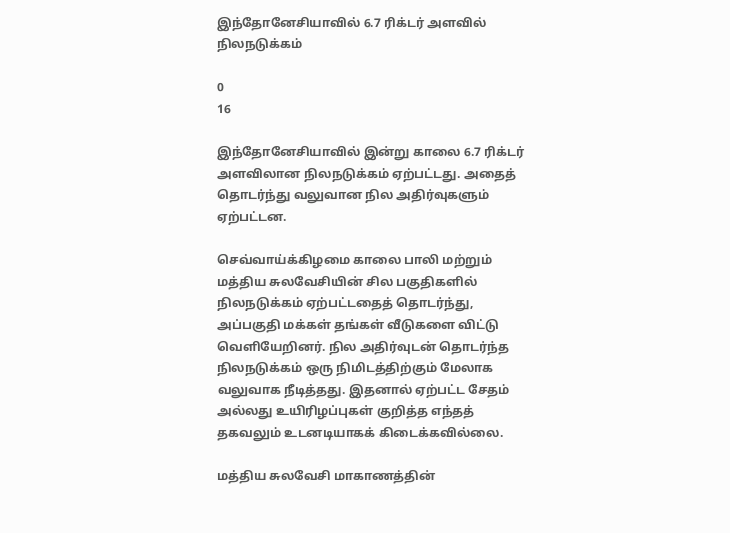இந்தோனேசியாவில் 6.7 ரிக்டர் அளவில் நிலநடுக்கம்

0
16

இந்தோனேசியாவில் இன்று காலை 6.7 ரிக்டர் அளவிலான நிலநடுக்கம் ஏற்பட்டது. அதைத் தொடர்ந்து வலுவான நில அதிர்வுகளும் ஏற்பட்டன.

செவ்வாய்க்கிழமை காலை பாலி மற்றும் மத்திய சுலவேசியின் சில பகுதிகளில் நிலநடுக்கம் ஏற்பட்டதைத் தொடர்ந்து, அப்பகுதி மக்கள் தங்கள் வீடுகளை விட்டு வெளியேறினர். நில அதிர்வுடன் தொடர்ந்த நிலநடுக்கம் ஒரு நிமிடத்திற்கும் மேலாக வலுவாக நீடித்தது. இதனால் ஏற்பட்ட சேதம் அல்லது உயிரிழப்புகள் குறித்த எந்தத் தகவலும் உடனடியாகக் கிடைக்கவில்லை.

மத்திய சுலவேசி மாகாணத்தின்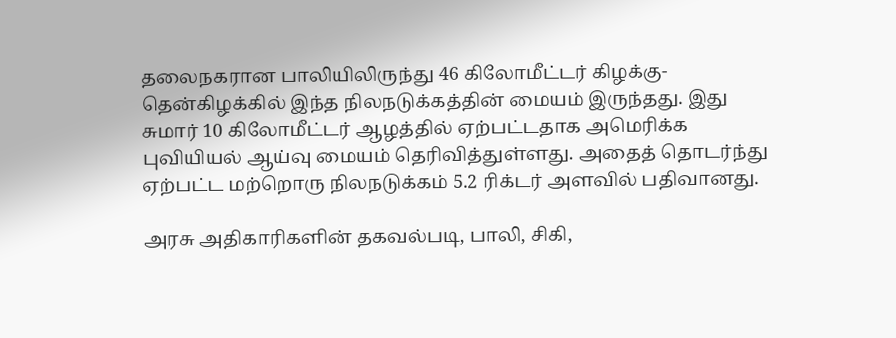தலைநகரான பாலியிலிருந்து 46 கிலோமீட்டர் கிழக்கு-தென்கிழக்கில் இந்த நிலநடுக்கத்தின் மையம் இருந்தது. இது சுமார் 10 கிலோமீட்டர் ஆழத்தில் ஏற்பட்டதாக அமெரிக்க புவியியல் ஆய்வு மையம் தெரிவித்துள்ளது. அதைத் தொடர்ந்து ஏற்பட்ட மற்றொரு நிலநடுக்கம் 5.2 ரிக்டர் அளவில் பதிவானது.

அரசு அதிகாரிகளின் தகவல்படி, பாலி, சிகி,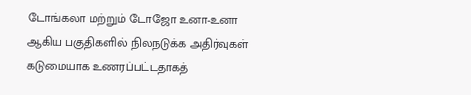டோங்கலா மற்றும் டோஜோ உனா-உனா ஆகிய பகுதிகளில் நிலநடுக்க அதிர்வுகள் கடுமையாக உணரப்பட்டதாகத்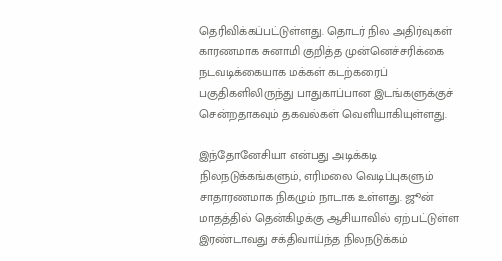தெரிவிக்கப்பட்டுள்ளது. தொடர் நில அதிர்வுகள் காரணமாக சுனாமி குறித்த முன்னெச்சரிக்கை நடவடிக்கையாக மக்கள் கடற்கரைப் பகுதிகளிலிருந்து பாதுகாப்பான இடங்களுக்குச் சென்றதாகவும் தகவல்கள் வெளியாகியுள்ளது.

இந்தோனேசியா என்பது அடிக்கடி நிலநடுக்கங்களும், எரிமலை வெடிப்புகளும் சாதாரணமாக நிகழும் நாடாக உள்ளது. ஜூன் மாதத்தில் தென்கிழக்கு ஆசியாவில் ஏற்பட்டுள்ள இரண்டாவது சக்திவாய்ந்த நிலநடுக்கம்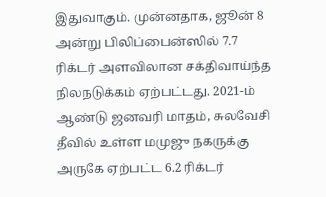இதுவாகும். முன்னதாக, ஜூன் 8 அன்று பிலிப்பைன்ஸில் 7.7 ரிக்டர் அளவிலான சக்திவாய்ந்த நிலநடுக்கம் ஏற்பட்டது. 2021-ம் ஆண்டு ஜனவரி மாதம், சுலவேசி தீவில் உள்ள மமுஜு நகருக்கு அருகே ஏற்பட்ட 6.2 ரிக்டர்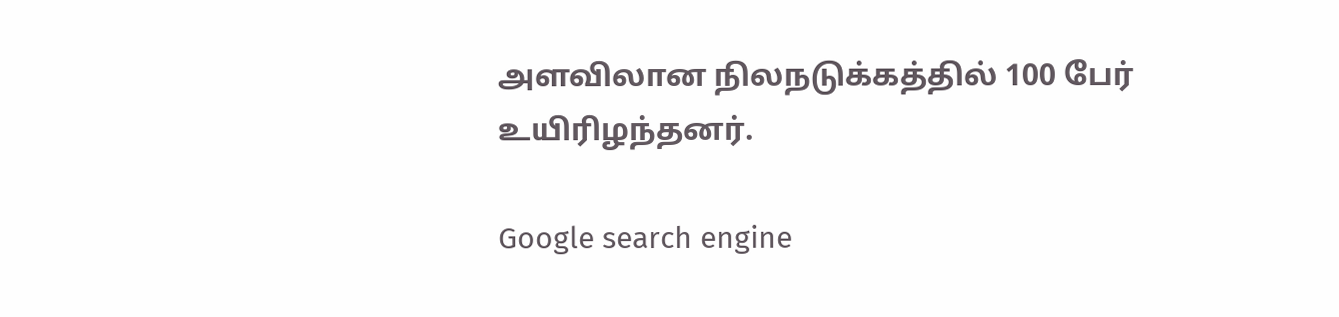அளவிலான நிலநடுக்கத்தில் 100 பேர் உயிரிழந்தனர்.

Google search engine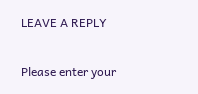LEAVE A REPLY

Please enter your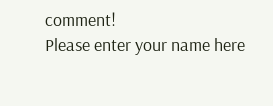comment!
Please enter your name here